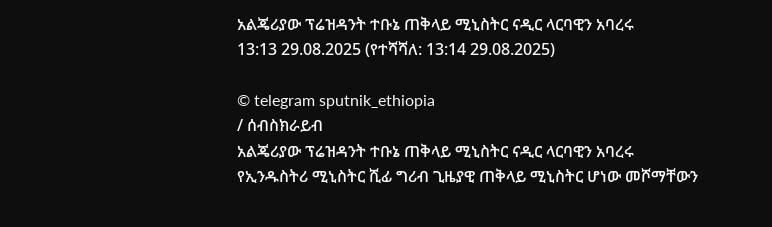አልጄሪያው ፕሬዝዳንት ተቡኔ ጠቅላይ ሚኒስትር ናዲር ላርባዊን አባረሩ
13:13 29.08.2025 (የተሻሻለ: 13:14 29.08.2025)

© telegram sputnik_ethiopia
/ ሰብስክራይብ
አልጄሪያው ፕሬዝዳንት ተቡኔ ጠቅላይ ሚኒስትር ናዲር ላርባዊን አባረሩ
የኢንዱስትሪ ሚኒስትር ሺፊ ግሪብ ጊዜያዊ ጠቅላይ ሚኒስትር ሆነው መሾማቸውን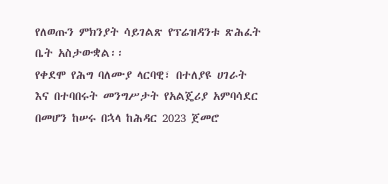የለወጡን ምክንያት ሳይገልጽ የፕሬዝዳንቱ ጽሕፈት ቤት አስታውቋል፡፡
የቀደሞ የሕግ ባለሙያ ላርባዊ፣ በተለያዩ ሀገራት እና በተባበሩት መንግሥታት የአልጄሪያ አምባሳደር በመሆን ከሠሩ በኋላ ከሕዳር 2023 ጀመሮ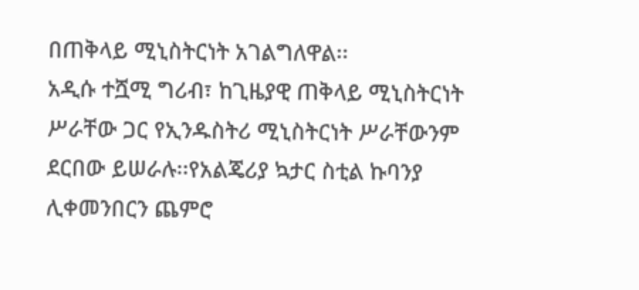በጠቅላይ ሚኒስትርነት አገልግለዋል፡፡
አዲሱ ተሿሚ ግሪብ፣ ከጊዜያዊ ጠቅላይ ሚኒስትርነት ሥራቸው ጋር የኢንዱስትሪ ሚኒስትርነት ሥራቸውንም ደርበው ይሠራሉ፡፡የአልጄሪያ ኳታር ስቲል ኩባንያ ሊቀመንበርን ጨምሮ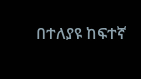በተለያዩ ከፍተኛ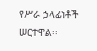የሥራ ኃላፊነቶች ሠርተዋል፡፡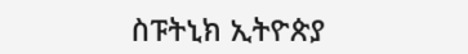ስፑትኒክ ኢትዮጵያ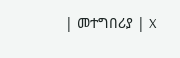| መተግበሪያ | X